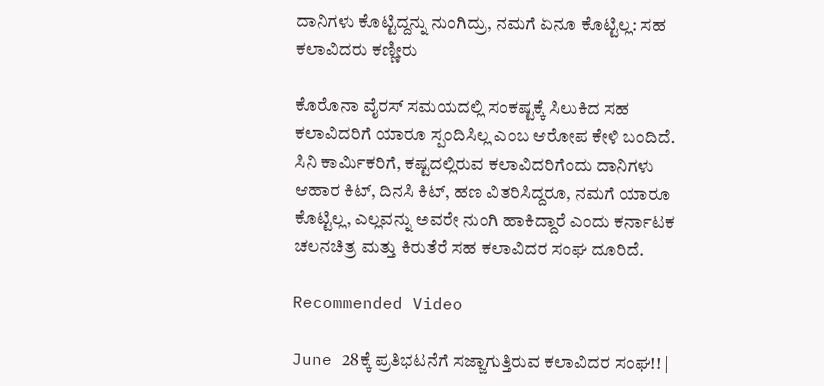ದಾನಿಗಳು ಕೊಟ್ಟಿದ್ದನ್ನು ನುಂಗಿದ್ರು, ನಮಗೆ ಏನೂ ಕೊಟ್ಟಿಲ್ಲ: ಸಹ ಕಲಾವಿದರು ಕಣ್ಣೀರು

ಕೊರೊನಾ ವೈರಸ್ ಸಮಯದಲ್ಲಿ ಸಂಕಷ್ಟಕ್ಕೆ ಸಿಲುಕಿದ ಸಹ ಕಲಾವಿದರಿಗೆ ಯಾರೂ ಸ್ಪಂದಿಸಿಲ್ಲ ಎಂಬ ಆರೋಪ ಕೇಳಿ ಬಂದಿದೆ. ಸಿನಿ ಕಾರ್ಮಿಕರಿಗೆ, ಕಷ್ಟದಲ್ಲಿರುವ ಕಲಾವಿದರಿಗೆಂದು ದಾನಿಗಳು ಆಹಾರ ಕಿಟ್, ದಿನಸಿ ಕಿಟ್, ಹಣ ವಿತರಿಸಿದ್ದರೂ, ನಮಗೆ ಯಾರೂ ಕೊಟ್ಟಿಲ್ಲ, ಎಲ್ಲವನ್ನು ಅವರೇ ನುಂಗಿ ಹಾಕಿದ್ದಾರೆ ಎಂದು ಕರ್ನಾಟಕ ಚಲನಚಿತ್ರ ಮತ್ತು ಕಿರುತೆರೆ ಸಹ ಕಲಾವಿದರ ಸಂಘ ದೂರಿದೆ.

Recommended Video

June 28ಕ್ಕೆ ಪ್ರತಿಭಟನೆಗೆ ಸಜ್ಜಾಗುತ್ತಿರುವ ಕಲಾವಿದರ ಸಂಘ!! |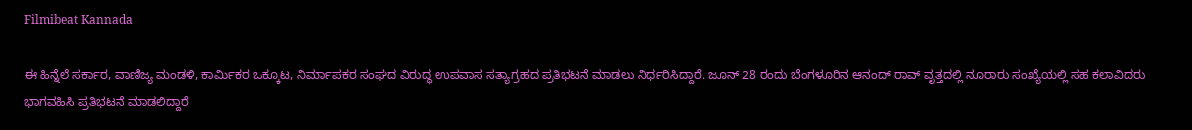Filmibeat Kannada

ಈ ಹಿನ್ನೆಲೆ ಸರ್ಕಾರ, ವಾಣಿಜ್ಯ ಮಂಡಳಿ, ಕಾರ್ಮಿಕರ ಒಕ್ಕೂಟ, ನಿರ್ಮಾಪಕರ ಸಂಘದ ವಿರುದ್ಧ ಉಪವಾಸ ಸತ್ಯಾಗ್ರಹದ ಪ್ರತಿಭಟನೆ ಮಾಡಲು ನಿರ್ಧರಿಸಿದ್ದಾರೆ. ಜೂನ್ 28 ರಂದು ಬೆಂಗಳೂರಿನ ಆನಂದ್ ರಾವ್ ವೃತ್ತದಲ್ಲಿ ನೂರಾರು ಸಂಖ್ಯೆಯಲ್ಲಿ ಸಹ ಕಲಾವಿದರು ಭಾಗವಹಿಸಿ ಪ್ರತಿಭಟನೆ ಮಾಡಲಿದ್ದಾರೆ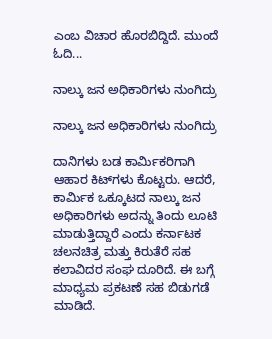ಎಂಬ ವಿಚಾರ ಹೊರಬಿದ್ದಿದೆ. ಮುಂದೆ ಓದಿ...

ನಾಲ್ಕು ಜನ ಅಧಿಕಾರಿಗಳು ನುಂಗಿದ್ರು

ನಾಲ್ಕು ಜನ ಅಧಿಕಾರಿಗಳು ನುಂಗಿದ್ರು

ದಾನಿಗಳು ಬಡ ಕಾರ್ಮಿಕರಿಗಾಗಿ ಆಹಾರ ಕಿಟ್‌ಗಳು ಕೊಟ್ಟರು. ಆದರೆ, ಕಾರ್ಮಿಕ ಒಕ್ಕೂಟದ ನಾಲ್ಕು ಜನ ಅಧಿಕಾರಿಗಳು ಅದನ್ನು ತಿಂದು ಲೂಟಿ ಮಾಡುತ್ತಿದ್ದಾರೆ ಎಂದು ಕರ್ನಾಟಕ ಚಲನಚಿತ್ರ ಮತ್ತು ಕಿರುತೆರೆ ಸಹ ಕಲಾವಿದರ ಸಂಘ ದೂರಿದೆ. ಈ ಬಗ್ಗೆ ಮಾಧ್ಯಮ ಪ್ರಕಟಣೆ ಸಹ ಬಿಡುಗಡೆ ಮಾಡಿದೆ.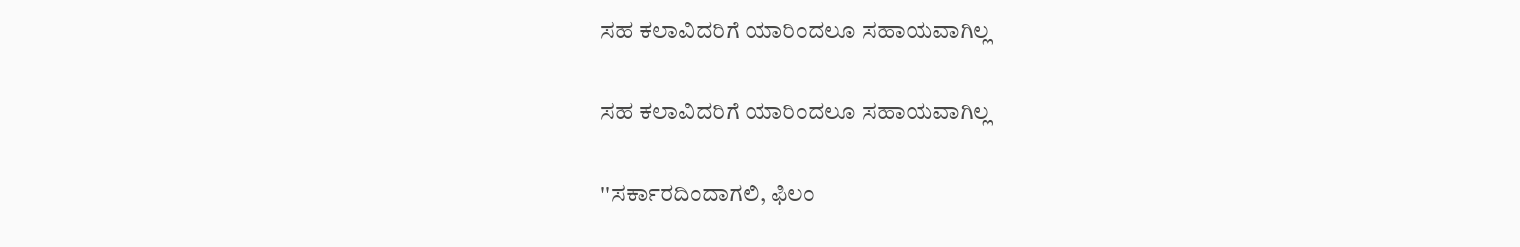ಸಹ ಕಲಾವಿದರಿಗೆ ಯಾರಿಂದಲೂ ಸಹಾಯವಾಗಿಲ್ಲ

ಸಹ ಕಲಾವಿದರಿಗೆ ಯಾರಿಂದಲೂ ಸಹಾಯವಾಗಿಲ್ಲ

''ಸರ್ಕಾರದಿಂದಾಗಲಿ, ಫಿಲಂ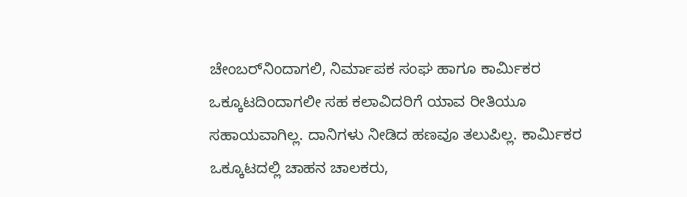ಚೇಂಬರ್‌ನಿಂದಾಗಲಿ, ನಿರ್ಮಾಪಕ ಸಂಘ ಹಾಗೂ ಕಾರ್ಮಿಕರ ಒಕ್ಕೂಟದಿಂದಾಗಲೀ ಸಹ ಕಲಾವಿದರಿಗೆ ಯಾವ ರೀತಿಯೂ ಸಹಾಯವಾಗಿಲ್ಲ. ದಾನಿಗಳು ನೀಡಿದ ಹಣವೂ ತಲುಪಿಲ್ಲ. ಕಾರ್ಮಿಕರ ಒಕ್ಕೂಟದಲ್ಲಿ ಚಾಹನ ಚಾಲಕರು,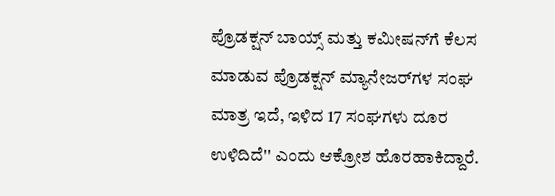ಪ್ರೊಡಕ್ಷನ್ ಬಾಯ್ಸ್ ಮತ್ತು ಕಮೀಷನ್‌ಗೆ ಕೆಲಸ ಮಾಡುವ ಪ್ರೊಡಕ್ಷನ್ ಮ್ಯಾನೇಜರ್‌ಗಳ ಸಂಘ ಮಾತ್ರ ಇದೆ, ಇಳಿದ 17 ಸಂಘಗಳು ದೂರ ಉಳಿದಿದೆ'' ಎಂದು ಆಕ್ರೋಶ ಹೊರಹಾಕಿದ್ದಾರೆ.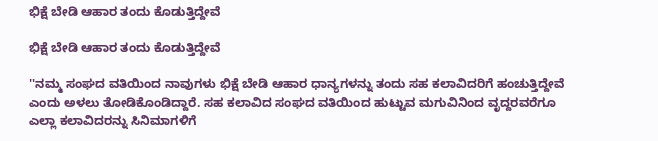ಭಿಕ್ಷೆ ಬೇಡಿ ಆಹಾರ ತಂದು ಕೊಡುತ್ತಿದ್ದೇವೆ

ಭಿಕ್ಷೆ ಬೇಡಿ ಆಹಾರ ತಂದು ಕೊಡುತ್ತಿದ್ದೇವೆ

''ನಮ್ಮ ಸಂಘದ ವತಿಯಿಂದ ನಾವುಗಳು ಭಿಕ್ಷೆ ಬೇಡಿ ಆಹಾರ ಧಾನ್ಯಗಳನ್ನು ತಂದು ಸಹ ಕಲಾವಿದರಿಗೆ ಹಂಚುತ್ತಿದ್ದೇವೆ ಎಂದು ಅಳಲು ತೋಡಿಕೊಂಡಿದ್ದಾರೆ. ಸಹ ಕಲಾವಿದ ಸಂಘದ ವತಿಯಿಂದ ಹುಟ್ಟುವ ಮಗುವಿನಿಂದ ವೃದ್ದರವರೆಗೂ ಎಲ್ಲಾ ಕಲಾವಿದರನ್ನು ಸಿನಿಮಾಗಳಿಗೆ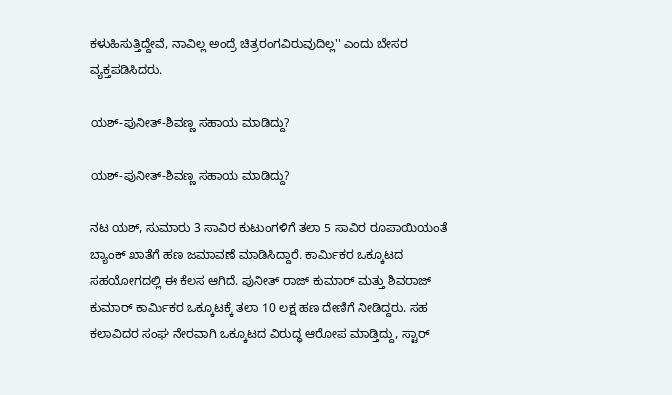ಕಳುಹಿಸುತ್ತಿದ್ದೇವೆ, ನಾವಿಲ್ಲ ಅಂದ್ರೆ ಚಿತ್ರರಂಗವಿರುವುದಿಲ್ಲ'' ಎಂದು ಬೇಸರ ವ್ಯಕ್ತಪಡಿಸಿದರು.

ಯಶ್-ಪುನೀತ್-ಶಿವಣ್ಣ ಸಹಾಯ ಮಾಡಿದ್ದು?

ಯಶ್-ಪುನೀತ್-ಶಿವಣ್ಣ ಸಹಾಯ ಮಾಡಿದ್ದು?

ನಟ ಯಶ್, ಸುಮಾರು 3 ಸಾವಿರ ಕುಟುಂಗಳಿಗೆ ತಲಾ 5 ಸಾವಿರ ರೂಪಾಯಿಯಂತೆ ಬ್ಯಾಂಕ್ ಖಾತೆಗೆ ಹಣ ಜಮಾವಣೆ ಮಾಡಿಸಿದ್ದಾರೆ. ಕಾರ್ಮಿಕರ ಒಕ್ಕೂಟದ ಸಹಯೋಗದಲ್ಲಿ ಈ ಕೆಲಸ ಆಗಿದೆ. ಪುನೀತ್ ರಾಜ್ ಕುಮಾರ್ ಮತ್ತು ಶಿವರಾಜ್ ಕುಮಾರ್ ಕಾರ್ಮಿಕರ ಒಕ್ಕೂಟಕ್ಕೆ ತಲಾ 10 ಲಕ್ಷ ಹಣ ದೇಣಿಗೆ ನೀಡಿದ್ದರು. ಸಹ ಕಲಾವಿದರ ಸಂಘ ನೇರವಾಗಿ ಒಕ್ಕೂಟದ ವಿರುದ್ಧ ಆರೋಪ ಮಾಡ್ತಿದ್ದು, ಸ್ಟಾರ್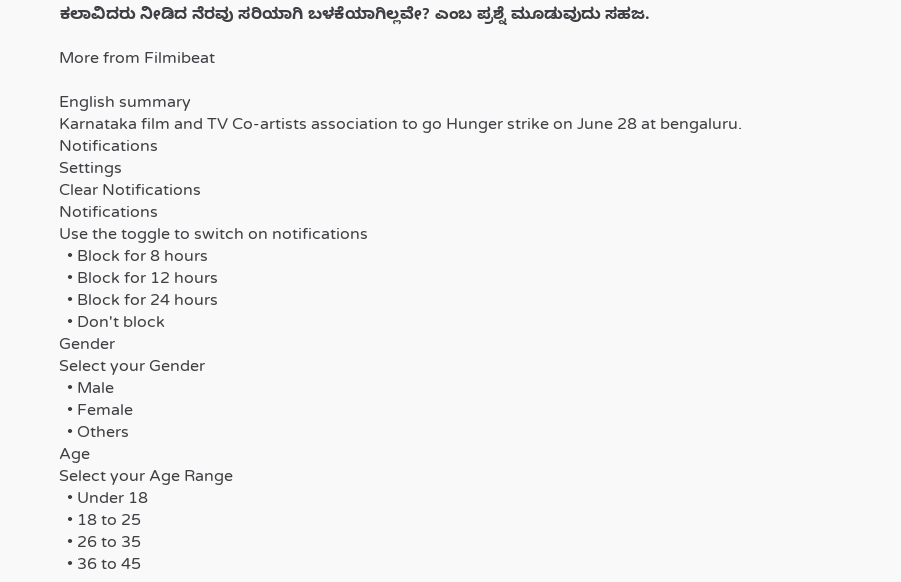ಕಲಾವಿದರು ನೀಡಿದ ನೆರವು ಸರಿಯಾಗಿ ಬಳಕೆಯಾಗಿಲ್ಲವೇ? ಎಂಬ ಪ್ರಶ್ನೆ ಮೂಡುವುದು ಸಹಜ.

More from Filmibeat

English summary
Karnataka film and TV Co-artists association to go Hunger strike on June 28 at bengaluru.
Notifications
Settings
Clear Notifications
Notifications
Use the toggle to switch on notifications
  • Block for 8 hours
  • Block for 12 hours
  • Block for 24 hours
  • Don't block
Gender
Select your Gender
  • Male
  • Female
  • Others
Age
Select your Age Range
  • Under 18
  • 18 to 25
  • 26 to 35
  • 36 to 45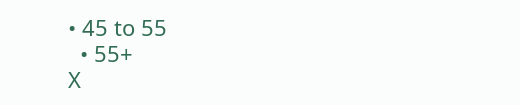• 45 to 55
  • 55+
X